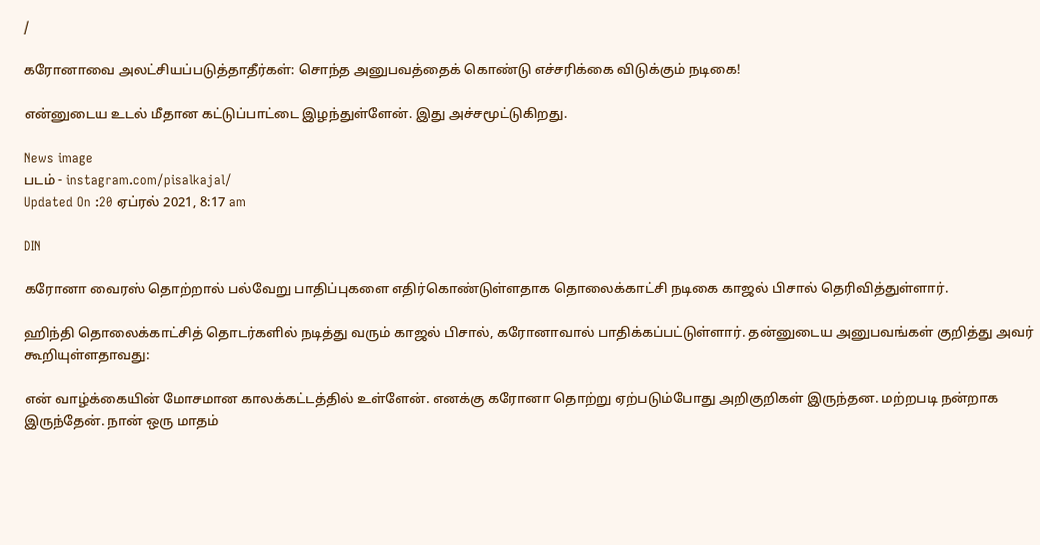/

கரோனாவை அலட்சியப்படுத்தாதீர்கள்: சொந்த அனுபவத்தைக் கொண்டு எச்சரிக்கை விடுக்கும் நடிகை!

என்னுடைய உடல் மீதான கட்டுப்பாட்டை இழந்துள்ளேன். இது அச்சமூட்டுகிறது.

News image
படம் - instagram.com/pisalkajal/
Updated On :20 ஏப்ரல் 2021, 8:17 am

DIN

கரோனா வைரஸ் தொற்றால் பல்வேறு பாதிப்புகளை எதிர்கொண்டுள்ளதாக தொலைக்காட்சி நடிகை காஜல் பிசால் தெரிவித்துள்ளார்.

ஹிந்தி தொலைக்காட்சித் தொடர்களில் நடித்து வரும் காஜல் பிசால், கரோனாவால் பாதிக்கப்பட்டுள்ளார். தன்னுடைய அனுபவங்கள் குறித்து அவர் கூறியுள்ளதாவது:

என் வாழ்க்கையின் மோசமான காலக்கட்டத்தில் உள்ளேன். எனக்கு கரோனா தொற்று ஏற்படும்போது அறிகுறிகள் இருந்தன. மற்றபடி நன்றாக இருந்தேன். நான் ஒரு மாதம்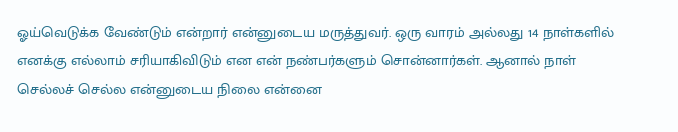ஓய்வெடுக்க வேண்டும் என்றார் என்னுடைய மருத்துவர். ஒரு வாரம் அல்லது 14 நாள்களில் எனக்கு எல்லாம் சரியாகிவிடும் என என் நண்பர்களும் சொன்னார்கள். ஆனால் நாள் செல்லச் செல்ல என்னுடைய நிலை என்னை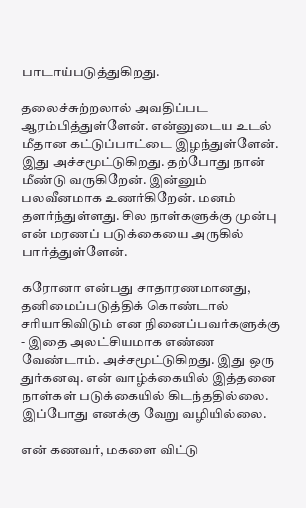பாடாய்படுத்துகிறது.

தலைச்சுற்றலால் அவதிப்பட ஆரம்பித்துள்ளேன். என்னுடைய உடல் மீதான கட்டுப்பாட்டை இழந்துள்ளேன். இது அச்சமூட்டுகிறது. தற்போது நான் மீண்டு வருகிறேன். இன்னும் பலவீனமாக உணர்கிறேன். மனம் தளர்ந்துள்ளது. சில நாள்களுக்கு முன்பு என் மரணப் படுக்கையை அருகில் பார்த்துள்ளேன்.

கரோனா என்பது சாதாரணமானது, தனிமைப்படுத்திக் கொண்டால் சரியாகிவிடும் என நினைப்பவர்களுக்கு - இதை அலட்சியமாக எண்ண வேண்டாம். அச்சமூட்டுகிறது. இது ஒரு துர்கனவு. என் வாழ்க்கையில் இத்தனை நாள்கள் படுக்கையில் கிடந்ததில்லை. இப்போது எனக்கு வேறு வழியில்லை.

என் கணவர், மகளை விட்டு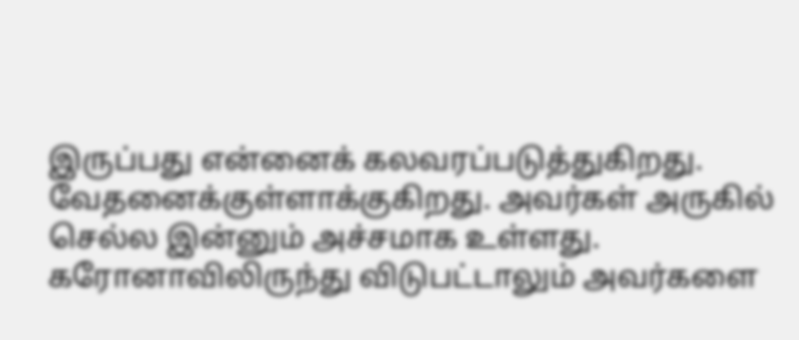இருப்பது என்னைக் கலவரப்படுத்துகிறது. வேதனைக்குள்ளாக்குகிறது. அவர்கள் அருகில் செல்ல இன்னும் அச்சமாக உள்ளது. கரோனாவிலிருந்து விடுபட்டாலும் அவர்களை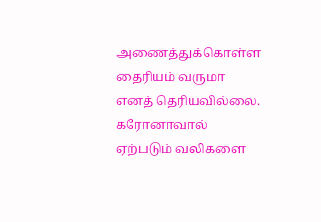அணைத்துக்கொள்ள தைரியம் வருமா எனத் தெரியவில்லை. கரோனாவால் ஏற்படும் வலிகளை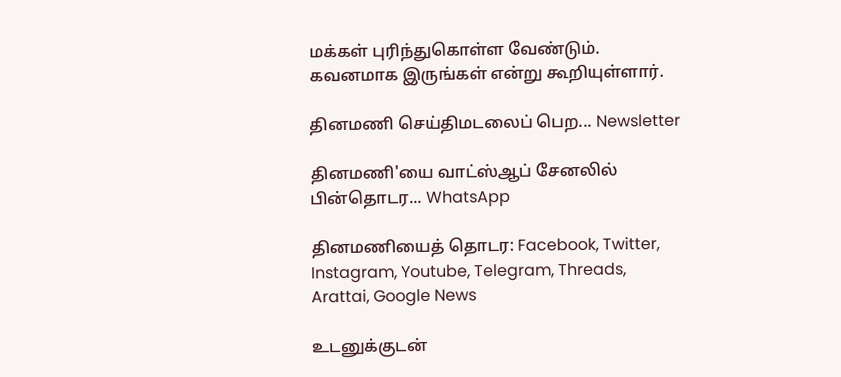மக்கள் புரிந்துகொள்ள வேண்டும். கவனமாக இருங்கள் என்று கூறியுள்ளார்.

தினமணி செய்திமடலைப் பெற... Newsletter

தினமணி'யை வாட்ஸ்ஆப் சேனலில் பின்தொடர... WhatsApp

தினமணியைத் தொடர: Facebook, Twitter, Instagram, Youtube, Telegram, Threads, Arattai, Google News

உடனுக்குடன்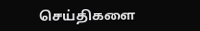செய்திகளை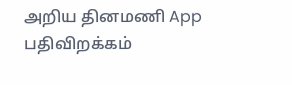அறிய தினமணி App பதிவிறக்கம்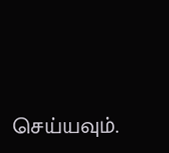செய்யவும்.